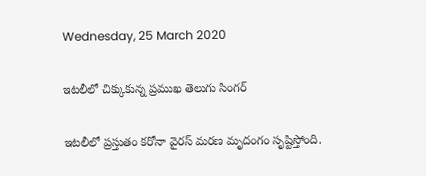Wednesday, 25 March 2020

ఇటలీలో చిక్కుకున్న ప్రముఖ తెలుగు సింగర్

ఇటలీలో ప్రస్తుతం కరోనా వైరస్ మరణ మృదంగం సృష్టిస్తోంది.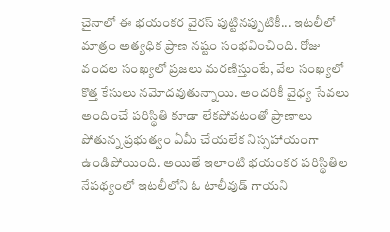చైనాలో ఈ భయంకర వైరస్ పుట్టినప్పుటికీ... ఇటలీలో మాత్రం అత్యధిక ప్రాణ నష్టం సంభవించింది. రోజు వందల సంఖ్యలో ప్రజలు మరణిస్తుంటే, వేల సంఖ్యలో కొత్త కేసులు నమోదవుతున్నాయి. అందరికీ వైధ్య సేవలు అందించే పరిస్థితి కూడా లేకపోవటంతో ప్రాణాలు పోతున్న ప్రభుత్వం ఏమీ చేయలేక నిస్సహాయంగా ఉండిపోయింది. అయితే ఇలాంటి భయంకర పరిస్థితిల నేపథ్యంలో ఇటలీలోని ఓ టాలీవుడ్‌ గాయని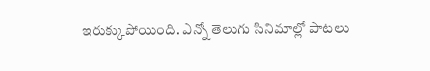ఇరుక్కుపోయింది. ఎన్నో తెలుగు సినిమాల్లో పాటలు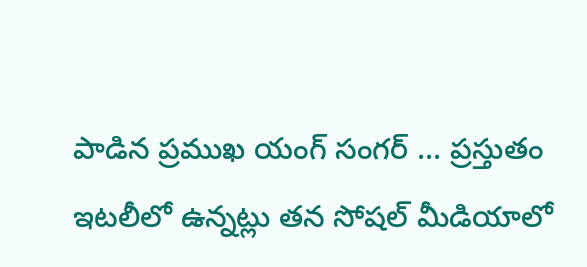పాడిన ప్రముఖ యంగ్ సంగర్ ... ప్రస్తుతం ఇటలీలో ఉన్నట్లు తన సోషల్ మీడియాలో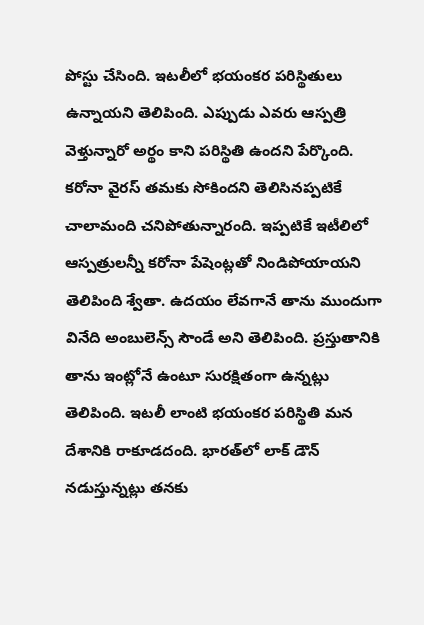పోస్టు చేసింది. ఇటలీలో భయంకర పరిస్థితులు ఉన్నాయని తెలిపింది. ఎప్పుడు ఎవరు ఆస్పత్రి వెళ్తున్నారో అర్థం కాని పరిస్థితి ఉందని పేర్కొంది. కరోనా వైరస్ తమకు సోకిందని తెలిసినప్పటికే చాలామంది చనిపోతున్నారంది. ఇప్పటికే ఇటీలిలో ఆస్పత్రులన్నీ కరోనా పేషెంట్లతో నిండిపోయాయని తెలిపింది శ్వేతా. ఉదయం లేవగానే తాను ముందుగా వినేది అంబులెన్స్ సౌండే అని తెలిపింది. ప్రస్తుతానికి తాను ఇంట్లోనే ఉంటూ సురక్షితంగా ఉన్నట్లు తెలిపింది. ఇటలీ లాంటి భయంకర పరిస్థితి మన దేశానికి రాకూడదంది. భారత్‌లో లాక్ డౌన్ నడుస్తున్నట్లు తనకు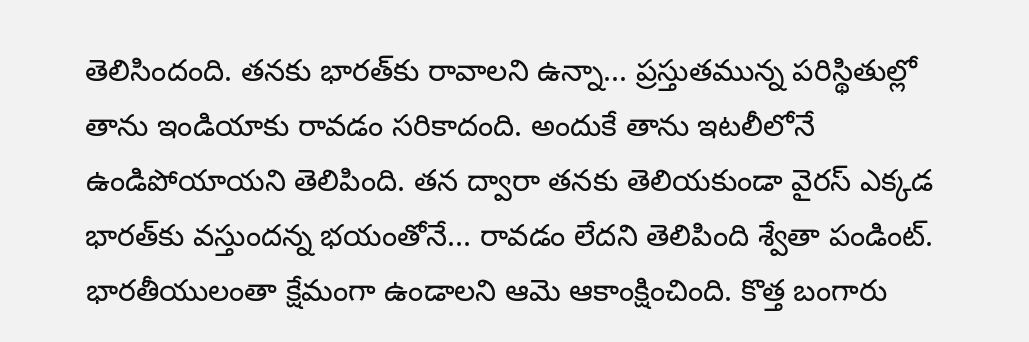తెలిసిందంది. తనకు భారత్‌కు రావాలని ఉన్నా... ప్రస్తుతమున్న పరిస్థితుల్లో తాను ఇండియాకు రావడం సరికాదంది. అందుకే తాను ఇటలీలోనే ఉండిపోయాయని తెలిపింది. తన ద్వారా తనకు తెలియకుండా వైరస్ ఎక్కడ భారత్‌కు వస్తుందన్న భయంతోనే... రావడం లేదని తెలిపింది శ్వేతా పండింట్. భారతీయులంతా క్షేమంగా ఉండాలని ఆమె ఆకాంక్షించింది. కొత్త బంగారు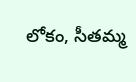లోకం, సీతమ్మ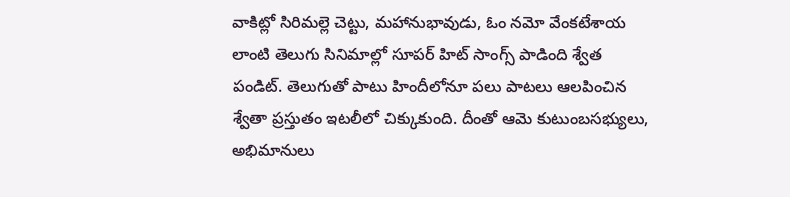వాకిట్లో సిరిమల్లె చెట్టు, మహానుభావుడు, ఓం నమో వేంకటేశాయ లాంటి తెలుగు సినిమాల్లో సూపర్‌ హిట్ సాంగ్స్‌ పాడింది శ్వేత పండిట్. తెలుగుతో పాటు హిందీలోనూ పలు పాటలు ఆలపించిన శ్వేతా ప్రస్తుతం ఇటలీలో చిక్కుకుంది. దీంతో ఆమె కుటుంబసభ్యులు, అభిమానులు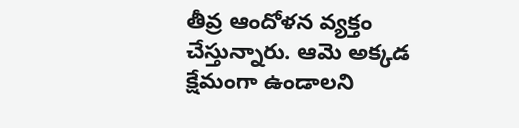తీవ్ర ఆందోళన వ్యక్తం చేస్తున్నారు. ఆమె అక్కడ క్షేమంగా ఉండాలని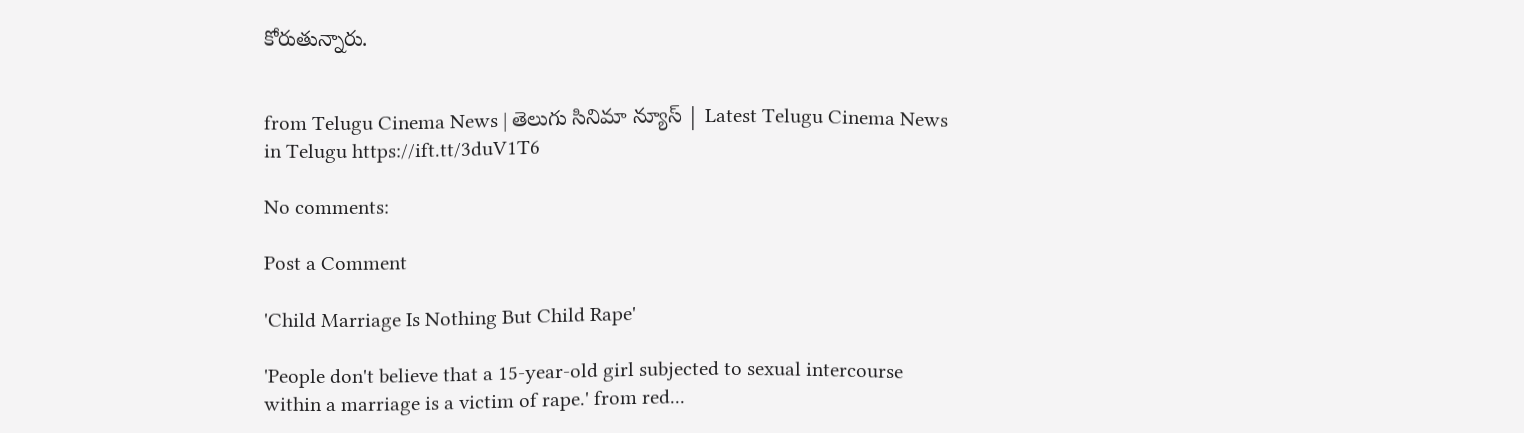కోరుతున్నారు.


from Telugu Cinema News | తెలుగు సినిమా న్యూస్ | Latest Telugu Cinema News in Telugu https://ift.tt/3duV1T6

No comments:

Post a Comment

'Child Marriage Is Nothing But Child Rape'

'People don't believe that a 15-year-old girl subjected to sexual intercourse within a marriage is a victim of rape.' from red...